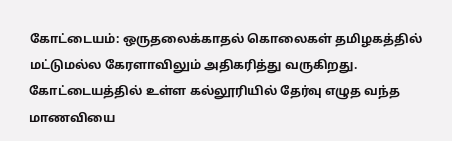கோட்டையம்: ஒருதலைக்காதல் கொலைகள் தமிழகத்தில் மட்டுமல்ல கேரளாவிலும் அதிகரித்து வருகிறது. கோட்டையத்தில் உள்ள கல்லூரியில் தேர்வு எழுத வந்த மாணவியை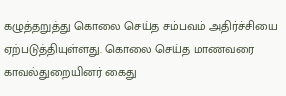கழுத்தறுத்து கொலை செய்த சம்பவம் அதிர்ச்சியை ஏற்படுத்தியுள்ளது. கொலை செய்த மாணவரை காவல்துறையினர் கைது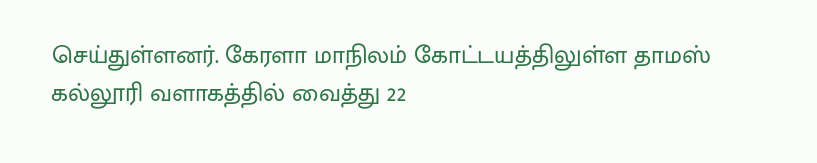செய்துள்ளனர். கேரளா மாநிலம் கோட்டயத்திலுள்ள தாமஸ் கல்லூரி வளாகத்தில் வைத்து 22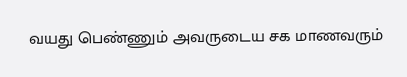வயது பெண்ணும் அவருடைய சக மாணவரும்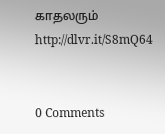காதலரும்
http://dlvr.it/S8mQ64


0 Comments